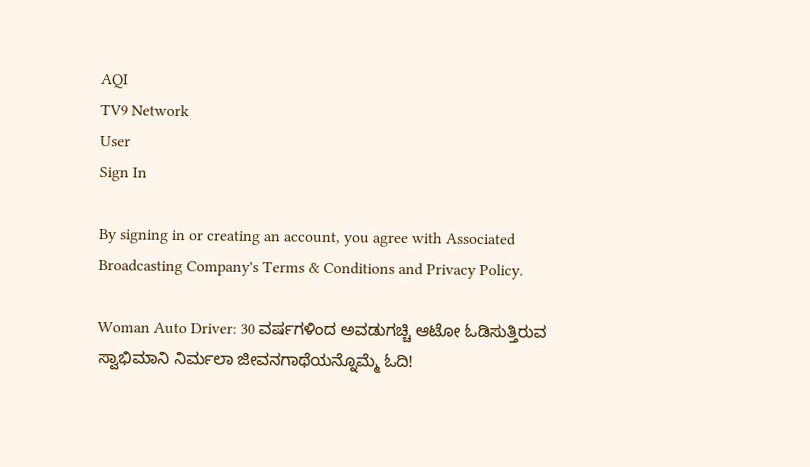AQI
TV9 Network
User
Sign In

By signing in or creating an account, you agree with Associated Broadcasting Company's Terms & Conditions and Privacy Policy.

Woman Auto Driver: 30 ವರ್ಷಗಳಿಂದ ಅವಡುಗಚ್ಚಿ ಆಟೋ ಓಡಿಸುತ್ತಿರುವ ಸ್ವಾಭಿಮಾನಿ ನಿರ್ಮಲಾ ಜೀವನಗಾಥೆಯನ್ನೊಮ್ಮೆ ಓದಿ!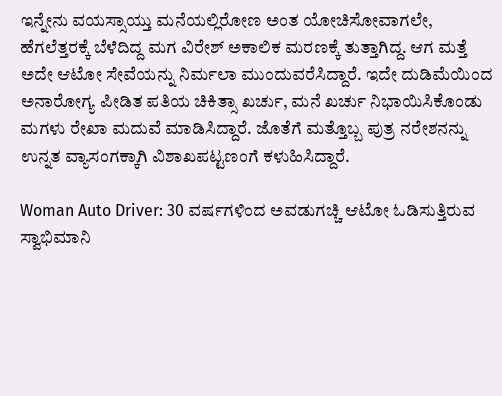ಇನ್ನೇನು ವಯಸ್ಸಾಯ್ತು ಮನೆಯಲ್ಲಿರೋಣ ಅಂತ ಯೋಚಿಸೋವಾಗಲೇ, ಹೆಗಲೆತ್ತರಕ್ಕೆ ಬೆಳೆದಿದ್ದ ಮಗ ವಿರೇಶ್ ಅಕಾಲಿಕ ಮರಣಕ್ಕೆ ತುತ್ತಾಗಿದ್ದ. ಆಗ ಮತ್ತೆ ಅದೇ ಆಟೋ ಸೇವೆಯನ್ನು ನಿರ್ಮಲಾ ಮುಂದುವರೆಸಿದ್ದಾರೆ. ಇದೇ ದುಡಿಮೆಯಿಂದ ಅನಾರೋಗ್ಯ ಪೀಡಿತ ಪತಿಯ ಚಿಕಿತ್ಸಾ ಖರ್ಚು, ಮನೆ ಖರ್ಚು ನಿಭಾಯಿಸಿಕೊಂಡು ಮಗಳು ರೇಖಾ ಮದುವೆ ಮಾಡಿಸಿದ್ದಾರೆ. ಜೊತೆಗೆ ಮತ್ತೊಬ್ಬ ಪುತ್ರ ನರೇಶನನ್ನು ಉನ್ನತ ವ್ಯಾಸಂಗಕ್ಕಾಗಿ ವಿಶಾಖಪಟ್ಟಣಂಗೆ ಕಳುಹಿಸಿದ್ದಾರೆ.

Woman Auto Driver: 30 ವರ್ಷಗಳಿಂದ ಅವಡುಗಚ್ಚಿ ಆಟೋ ಓಡಿಸುತ್ತಿರುವ ಸ್ವಾಭಿಮಾನಿ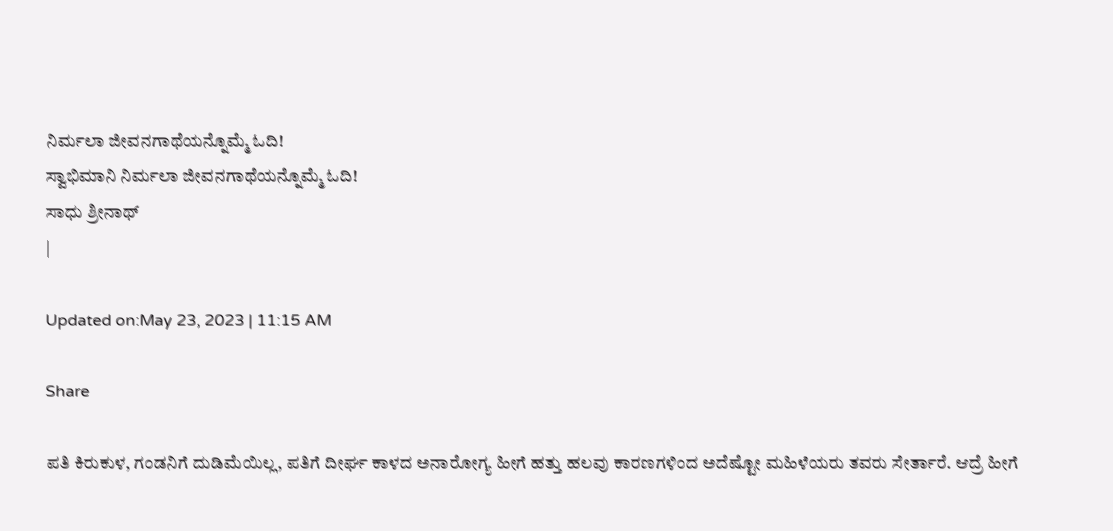ನಿರ್ಮಲಾ ಜೀವನಗಾಥೆಯನ್ನೊಮ್ಮೆ ಓದಿ!
ಸ್ವಾಭಿಮಾನಿ ನಿರ್ಮಲಾ ಜೀವನಗಾಥೆಯನ್ನೊಮ್ಮೆ ಓದಿ!
ಸಾಧು ಶ್ರೀನಾಥ್
|

Updated on:May 23, 2023 | 11:15 AM

Share

ಪತಿ ಕಿರುಕುಳ, ಗಂಡನಿಗೆ ದುಡಿಮೆಯಿಲ್ಲ, ಪತಿಗೆ ದೀರ್ಘ ಕಾಳದ ಅನಾರೋಗ್ಯ ಹೀಗೆ ಹತ್ತು ಹಲವು ಕಾರಣಗಳಿಂದ ಅದೆಷ್ಟೋ ಮಹಿಳೆಯರು ತವರು ಸೇರ್ತಾರೆ. ಆದ್ರೆ ಹೀಗೆ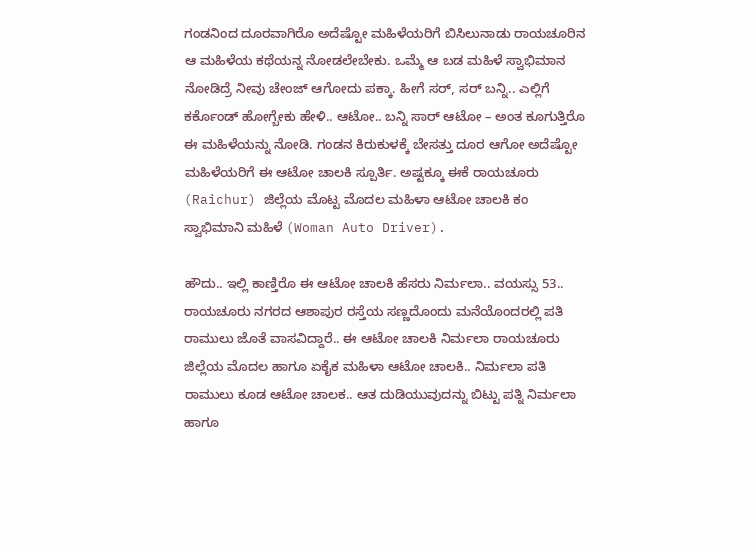ಗಂಡನಿಂದ ದೂರವಾಗಿರೊ ಅದೆಷ್ಟೋ ಮಹಿಳೆಯರಿಗೆ ಬಿಸಿಲುನಾಡು ರಾಯಚೂರಿನ ಆ ಮಹಿಳೆಯ ಕಥೆಯನ್ನ ನೋಡಲೇಬೇಕು. ಒಮ್ಮೆ ಆ ಬಡ ಮಹಿಳೆ ಸ್ವಾಭಿಮಾನ ನೋಡಿದ್ರೆ ನೀವು ಚೇಂಜ್ ಆಗೋದು ಪಕ್ಕಾ. ಹೀಗೆ ಸರ್, ಸರ್ ಬನ್ನಿ.. ಎಲ್ಲಿಗೆ ಕರ್ಕೊಂಡ್ ಹೋಗ್ಬೇಕು ಹೇಳಿ.. ಆಟೋ.. ಬನ್ನಿ ಸಾರ್ ಆಟೋ – ಅಂತ ಕೂಗುತ್ತಿರೊ ಈ ಮಹಿಳೆಯನ್ನು ನೋಡಿ. ಗಂಡನ ಕಿರುಕುಳಕ್ಕೆ ಬೇಸತ್ತು ದೂರ ಆಗೋ ಅದೆಷ್ಟೋ ಮಹಿಳೆಯರಿಗೆ ಈ ಆಟೋ ಚಾಲಕಿ ಸ್ಪೂರ್ತಿ. ಅಷ್ಟಕ್ಕೂ ಈಕೆ ರಾಯಚೂರು (Raichur) ಜಿಲ್ಲೆಯ ಮೊಟ್ಟ ಮೊದಲ ಮಹಿಳಾ ಆಟೋ ಚಾಲಕಿ ಕಂ ಸ್ವಾಭಿಮಾನಿ ಮಹಿಳೆ (Woman Auto Driver).

ಹೌದು.. ಇಲ್ಲಿ ಕಾಣ್ತಿರೊ ಈ ಆಟೋ ಚಾಲಕಿ ಹೆಸರು ನಿರ್ಮಲಾ.. ವಯಸ್ಸು 53.. ರಾಯಚೂರು ನಗರದ ಆಶಾಪುರ ರಸ್ತೆಯ ಸಣ್ಣದೊಂದು ಮನೆಯೊಂದರಲ್ಲಿ ಪತಿ ರಾಮುಲು‌ ಜೊತೆ ವಾಸವಿದ್ದಾರೆ.. ಈ ಆಟೋ ಚಾಲಕಿ ನಿರ್ಮಲಾ ರಾಯಚೂರು ಜಿಲ್ಲೆಯ ಮೊದಲ ಹಾಗೂ ಏಕೈಕ ಮಹಿಳಾ ಆಟೋ‌ ಚಾಲಕಿ.. ನಿರ್ಮಲಾ ಪತಿ ರಾಮುಲು ಕೂಡ ಆಟೋ ಚಾಲಕ.. ಆತ ದುಡಿಯುವುದನ್ನು ಬಿಟ್ಟು ಪತ್ನಿ ನಿರ್ಮಲಾ ಹಾಗೂ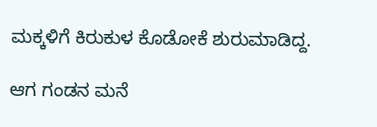ಮಕ್ಕಳಿಗೆ ಕಿರುಕುಳ ಕೊಡೋಕೆ‌ ಶುರುಮಾಡಿದ್ದ.

ಆಗ ಗಂಡನ ಮನೆ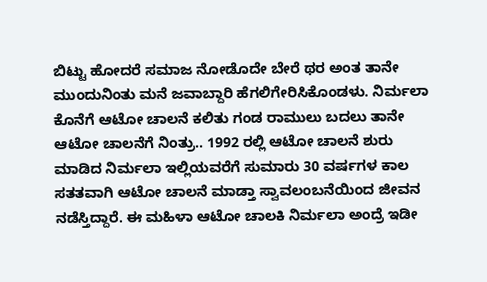ಬಿಟ್ಟು ಹೋದರೆ ಸಮಾಜ ನೋಡೊದೇ ಬೇರೆ ಥರ ಅಂತ ತಾನೇ ಮುಂದುನಿಂತು ಮನೆ ಜವಾಬ್ದಾರಿ ಹೆಗಲಿಗೇರಿಸಿಕೊಂಡಳು. ನಿರ್ಮಲಾ ಕೊನೆಗೆ ಆಟೋ‌ ಚಾಲನೆ ಕಲಿತು ಗಂಡ ರಾಮುಲು ಬದಲು ತಾನೇ ಆಟೋ ಚಾಲನೆಗೆ ನಿಂತ್ರು.. 1992 ರಲ್ಲಿ ಆಟೋ ಚಾಲನೆ ಶುರು ಮಾಡಿದ ನಿರ್ಮಲಾ ಇಲ್ಲಿಯವರೆಗೆ ಸುಮಾರು 30 ವರ್ಷಗಳ ಕಾಲ ಸತತವಾಗಿ ಆಟೋ ಚಾಲನೆ ಮಾಡ್ತಾ ಸ್ವಾವಲಂಬನೆಯಿಂದ ಜೀವನ ನಡೆಸ್ತಿದ್ದಾರೆ. ಈ ಮಹಿಳಾ ಆಟೋ ಚಾಲಕಿ ನಿರ್ಮಲಾ ಅಂದ್ರೆ ಇಡೀ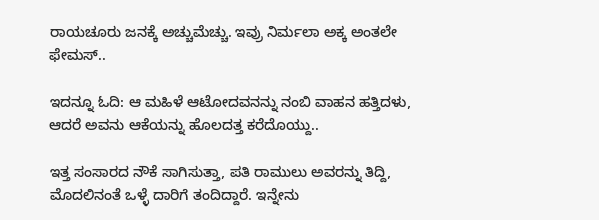ರಾಯಚೂರು ಜನಕ್ಕೆ ಅಚ್ಚುಮೆಚ್ಚು. ಇವ್ರು ನಿರ್ಮಲಾ ಅಕ್ಕ ಅಂತಲೇ ಫೇಮಸ್..

ಇದನ್ನೂ ಓದಿ: ಆ ಮಹಿಳೆ ಆಟೋದವನನ್ನು ನಂಬಿ ವಾಹನ ಹತ್ತಿದಳು, ಆದರೆ ಅವನು ಆಕೆಯನ್ನು ಹೊಲದತ್ತ ಕರೆದೊಯ್ದು..

ಇತ್ತ ಸಂಸಾರದ ನೌಕೆ ಸಾಗಿಸುತ್ತಾ, ಪತಿ ರಾಮುಲು ಅವರನ್ನು ತಿದ್ದಿ, ಮೊದಲಿನಂತೆ ಒಳ್ಳೆ ದಾರಿಗೆ ತಂದಿದ್ದಾರೆ. ಇನ್ನೇನು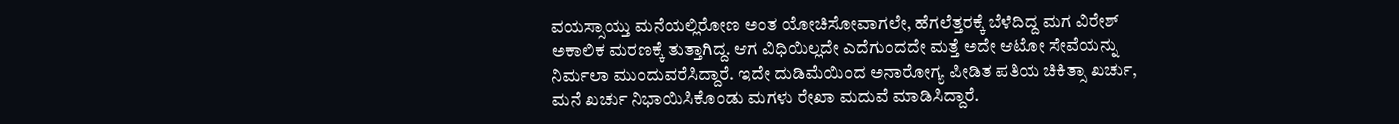ವಯಸ್ಸಾಯ್ತು ಮನೆಯಲ್ಲಿರೋಣ ಅಂತ ಯೋಚಿಸೋವಾಗಲೇ, ಹೆಗಲೆತ್ತರಕ್ಕೆ ಬೆಳೆದಿದ್ದ ಮಗ ವಿರೇಶ್ ಅಕಾಲಿಕ ಮರಣಕ್ಕೆ ತುತ್ತಾಗಿದ್ದ. ಆಗ ವಿಧಿಯಿಲ್ಲದೇ ಎದೆಗುಂದದೇ ಮತ್ತೆ ಅದೇ ಆಟೋ ಸೇವೆಯನ್ನು ನಿರ್ಮಲಾ ಮುಂದುವರೆಸಿದ್ದಾರೆ. ಇದೇ ದುಡಿಮೆಯಿಂದ ಅನಾರೋಗ್ಯ ಪೀಡಿತ ಪತಿಯ ಚಿಕಿತ್ಸಾ ಖರ್ಚು, ಮನೆ ಖರ್ಚು ನಿಭಾಯಿಸಿಕೊಂಡು ಮಗಳು ರೇಖಾ ಮದುವೆ ಮಾಡಿಸಿದ್ದಾರೆ.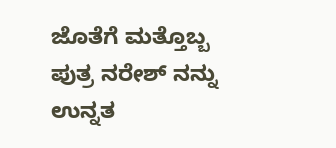ಜೊತೆಗೆ ಮತ್ತೊಬ್ಬ ಪುತ್ರ ನರೇಶ್ ನನ್ನು ಉನ್ನತ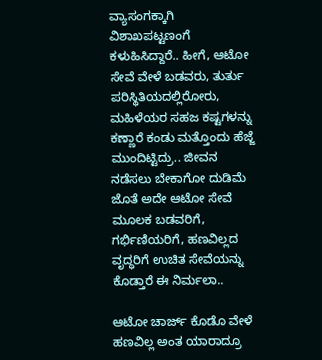ವ್ಯಾಸಂಗಕ್ಕಾಗಿ ವಿಶಾಖಪಟ್ಟಣಂಗೆ ಕಳುಹಿಸಿದ್ದಾರೆ.. ಹೀಗೆ, ಆಟೋ ಸೇವೆ ವೇಳೆ ಬಡವರು, ತುರ್ತು ಪರಿಸ್ಥಿತಿಯದಲ್ಲಿರೋರು, ಮಹಿಳೆಯರ ಸಹಜ ಕಷ್ಟಗಳನ್ನು ಕಣ್ಣಾರೆ ಕಂಡು ಮತ್ತೊಂದು ಹೆಜ್ಜೆ ಮುಂದಿಟ್ಟಿದ್ರು.. ಜೀವನ ನಡೆಸಲು ಬೇಕಾಗೋ ದುಡಿಮೆ ಜೊತೆ ಅದೇ ಆಟೋ ಸೇವೆ ಮೂಲಕ ಬಡವರಿಗೆ, ಗರ್ಭಿಣಿಯರಿಗೆ, ಹಣವಿಲ್ಲದ ವೃದ್ಧರಿಗೆ ಉಚಿತ ಸೇವೆಯನ್ನು ಕೊಡ್ತಾರೆ ಈ ನಿರ್ಮಲಾ..

ಆಟೋ ಚಾರ್ಜ್ ಕೊಡೊ ವೇಳೆ ಹಣವಿಲ್ಲ ಅಂತ ಯಾರಾದ್ರೂ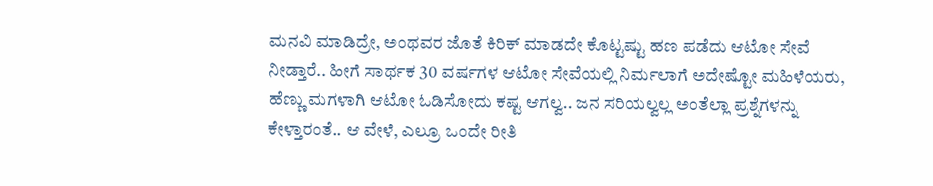ಮನವಿ ಮಾಡಿದ್ರೇ, ಅಂಥವರ ಜೊತೆ ಕಿರಿಕ್ ಮಾಡದೇ ಕೊಟ್ಟಷ್ಟು ಹಣ ಪಡೆದು ಆಟೋ ಸೇವೆ ನೀಡ್ತಾರೆ.. ಹೀಗೆ ಸಾರ್ಥಕ 30 ವರ್ಷಗಳ ಆಟೋ ಸೇವೆಯಲ್ಲಿ ನಿರ್ಮಲಾಗೆ ಅದೇಷ್ಟೋ ಮಹಿಳೆಯರು, ಹೆಣ್ಣು ಮಗಳಾಗಿ ಆಟೋ ಓಡಿಸೋದು ಕಷ್ಟ ಆಗಲ್ವ.. ಜನ ಸರಿಯಲ್ವಲ್ಲ ಅಂತೆಲ್ಲಾ ಪ್ರಶ್ನೆಗಳನ್ನು ಕೇಳ್ತಾರಂತೆ.. ಆ ವೇಳೆ, ಎಲ್ರೂ ಒಂದೇ ರೀತಿ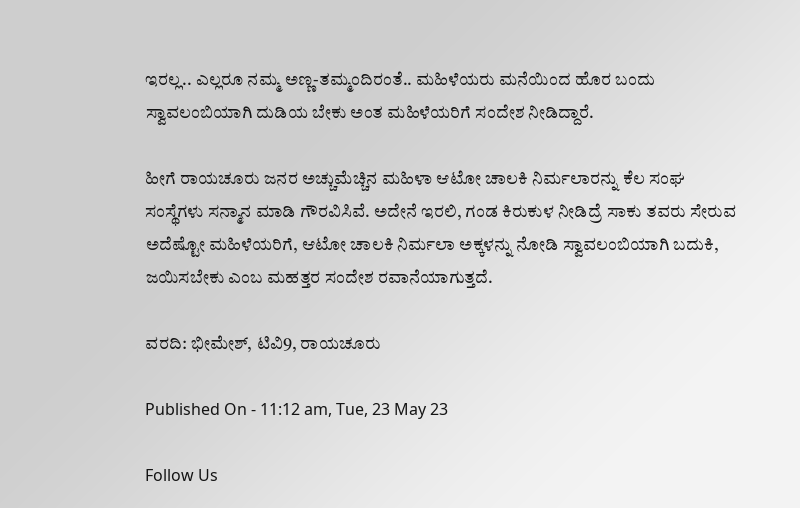ಇರಲ್ಲ.. ಎಲ್ಲರೂ ನಮ್ಮ ಅಣ್ಣ-ತಮ್ಮಂದಿರಂತೆ.. ಮಹಿಳೆಯರು ಮನೆಯಿಂದ ಹೊರ ಬಂದು ಸ್ವಾವಲಂಬಿಯಾಗಿ ದುಡಿಯ ಬೇಕು ಅಂತ ಮಹಿಳೆಯರಿಗೆ ಸಂದೇಶ ನೀಡಿದ್ದಾರೆ.

ಹೀಗೆ ರಾಯಚೂರು ಜನರ ಅಚ್ಚುಮೆಚ್ಚಿನ ಮಹಿಳಾ ಆಟೋ ಚಾಲಕಿ ನಿರ್ಮಲಾರನ್ನು ಕೆಲ ಸಂಘ ಸಂಸ್ಥೆಗಳು ಸನ್ಮಾನ ಮಾಡಿ ಗೌರವಿಸಿವೆ. ಅದೇನೆ ಇರಲಿ, ಗಂಡ ಕಿರುಕುಳ ನೀಡಿದ್ರೆ ಸಾಕು ತವರು ಸೇರುವ ಅದೆಷ್ಟೋ ಮಹಿಳೆಯರಿಗೆ, ಆಟೋ ಚಾಲಕಿ ನಿರ್ಮಲಾ ಅಕ್ಕಳನ್ನು ನೋಡಿ ಸ್ವಾವಲಂಬಿಯಾಗಿ ಬದುಕಿ, ಜಯಿಸಬೇಕು ಎಂಬ ಮಹತ್ತರ ಸಂದೇಶ ರವಾನೆಯಾಗುತ್ತದೆ.

ವರದಿ: ಭೀಮೇಶ್, ಟಿವಿ9, ರಾಯಚೂರು

Published On - 11:12 am, Tue, 23 May 23

Follow Us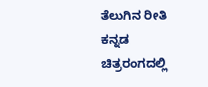ತೆಲುಗಿನ ರೀತಿ ಕನ್ನಡ ಚಿತ್ರರಂಗದಲ್ಲಿ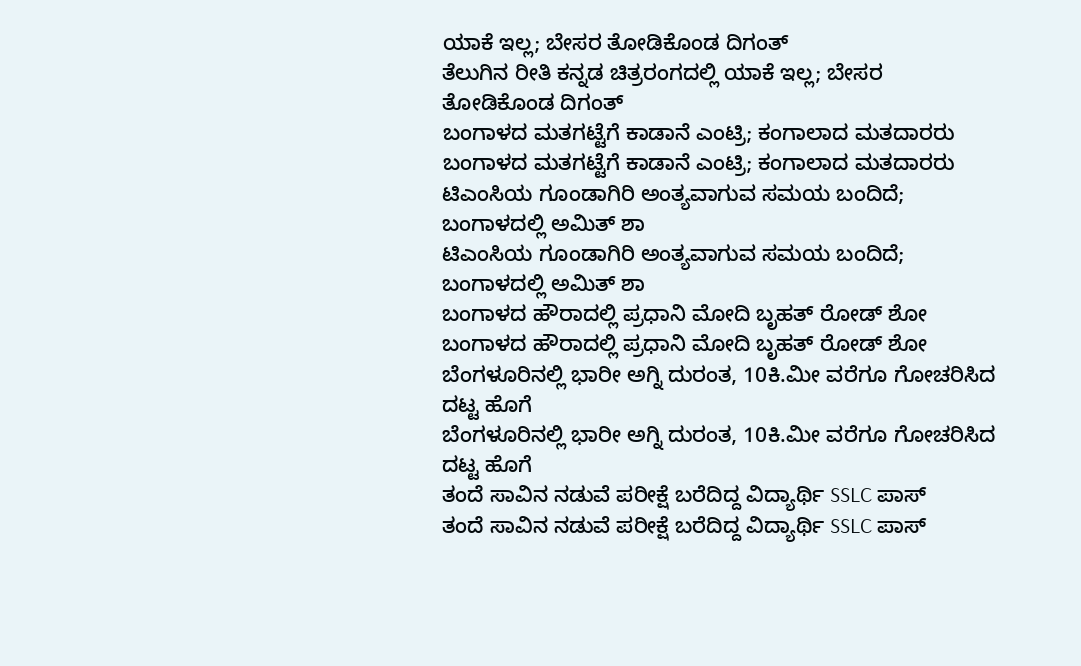ಯಾಕೆ ಇಲ್ಲ; ಬೇಸರ ತೋಡಿಕೊಂಡ ದಿಗಂತ್
ತೆಲುಗಿನ ರೀತಿ ಕನ್ನಡ ಚಿತ್ರರಂಗದಲ್ಲಿ ಯಾಕೆ ಇಲ್ಲ; ಬೇಸರ ತೋಡಿಕೊಂಡ ದಿಗಂತ್
ಬಂಗಾಳದ ಮತಗಟ್ಟೆಗೆ ಕಾಡಾನೆ ಎಂಟ್ರಿ; ಕಂಗಾಲಾದ ಮತದಾರರು
ಬಂಗಾಳದ ಮತಗಟ್ಟೆಗೆ ಕಾಡಾನೆ ಎಂಟ್ರಿ; ಕಂಗಾಲಾದ ಮತದಾರರು
ಟಿಎಂಸಿಯ ಗೂಂಡಾಗಿರಿ ಅಂತ್ಯವಾಗುವ ಸಮಯ ಬಂದಿದೆ; ಬಂಗಾಳದಲ್ಲಿ ಅಮಿತ್ ಶಾ
ಟಿಎಂಸಿಯ ಗೂಂಡಾಗಿರಿ ಅಂತ್ಯವಾಗುವ ಸಮಯ ಬಂದಿದೆ; ಬಂಗಾಳದಲ್ಲಿ ಅಮಿತ್ ಶಾ
ಬಂಗಾಳದ ಹೌರಾದಲ್ಲಿ ಪ್ರಧಾನಿ ಮೋದಿ ಬೃಹತ್ ರೋಡ್ ಶೋ
ಬಂಗಾಳದ ಹೌರಾದಲ್ಲಿ ಪ್ರಧಾನಿ ಮೋದಿ ಬೃಹತ್ ರೋಡ್ ಶೋ
ಬೆಂಗಳೂರಿನಲ್ಲಿ ಭಾರೀ ಅಗ್ನಿ ದುರಂತ, 10ಕಿ.ಮೀ ವರೆಗೂ ಗೋಚರಿಸಿದ ದಟ್ಟ ಹೊಗೆ
ಬೆಂಗಳೂರಿನಲ್ಲಿ ಭಾರೀ ಅಗ್ನಿ ದುರಂತ, 10ಕಿ.ಮೀ ವರೆಗೂ ಗೋಚರಿಸಿದ ದಟ್ಟ ಹೊಗೆ
ತಂದೆ ಸಾವಿನ ನಡುವೆ ಪರೀಕ್ಷೆ ಬರೆದಿದ್ದ ವಿದ್ಯಾರ್ಥಿ SSLC ಪಾಸ್
ತಂದೆ ಸಾವಿನ ನಡುವೆ ಪರೀಕ್ಷೆ ಬರೆದಿದ್ದ ವಿದ್ಯಾರ್ಥಿ SSLC ಪಾಸ್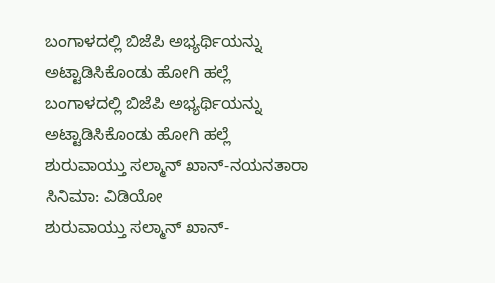ಬಂಗಾಳದಲ್ಲಿ ಬಿಜೆಪಿ ಅಭ್ಯರ್ಥಿಯನ್ನು ಅಟ್ಟಾಡಿಸಿಕೊಂಡು ಹೋಗಿ ಹಲ್ಲೆ
ಬಂಗಾಳದಲ್ಲಿ ಬಿಜೆಪಿ ಅಭ್ಯರ್ಥಿಯನ್ನು ಅಟ್ಟಾಡಿಸಿಕೊಂಡು ಹೋಗಿ ಹಲ್ಲೆ
ಶುರುವಾಯ್ತು ಸಲ್ಮಾನ್ ಖಾನ್-ನಯನತಾರಾ ಸಿನಿಮಾ: ವಿಡಿಯೋ
ಶುರುವಾಯ್ತು ಸಲ್ಮಾನ್ ಖಾನ್-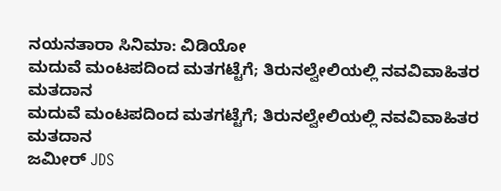ನಯನತಾರಾ ಸಿನಿಮಾ: ವಿಡಿಯೋ
ಮದುವೆ ಮಂಟಪದಿಂದ ಮತಗಟ್ಟೆಗೆ; ತಿರುನಲ್ವೇಲಿಯಲ್ಲಿ ನವವಿವಾಹಿತರ ಮತದಾನ
ಮದುವೆ ಮಂಟಪದಿಂದ ಮತಗಟ್ಟೆಗೆ; ತಿರುನಲ್ವೇಲಿಯಲ್ಲಿ ನವವಿವಾಹಿತರ ಮತದಾನ
ಜಮೀರ್ JDS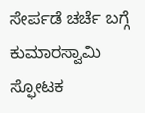ಸೇರ್ಪಡೆ ಚರ್ಚೆ ಬಗ್ಗೆ ಕುಮಾರಸ್ವಾಮಿ ಸ್ಫೋಟಕ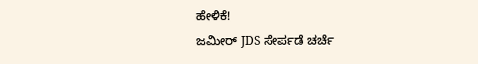ಹೇಳಿಕೆ!
ಜಮೀರ್ JDS ಸೇರ್ಪಡೆ ಚರ್ಚೆ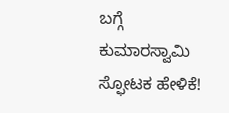ಬಗ್ಗೆ ಕುಮಾರಸ್ವಾಮಿ ಸ್ಫೋಟಕ ಹೇಳಿಕೆ!